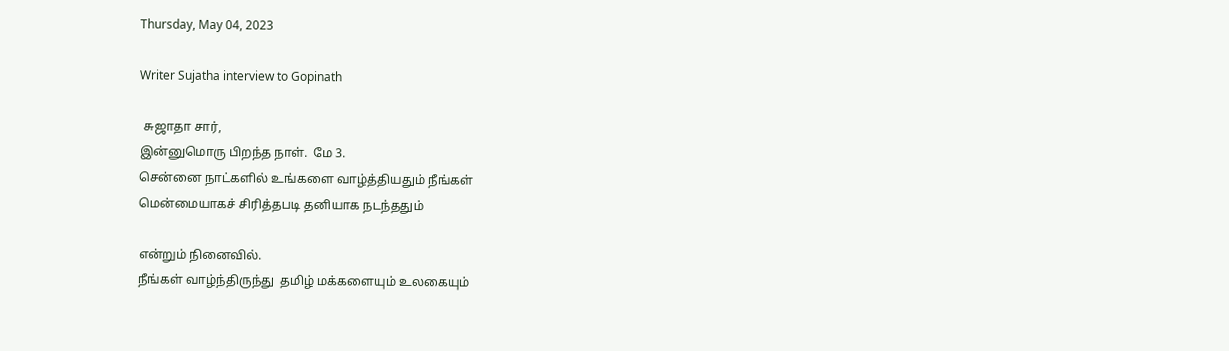Thursday, May 04, 2023

Writer Sujatha interview to Gopinath

 சுஜாதா சார்,
இன்னுமொரு பிறந்த நாள்.  மே 3.
சென்னை நாட்களில் உங்களை வாழ்த்தியதும் நீங்கள்
மென்மையாகச் சிரித்தபடி தனியாக நடந்ததும்

என்றும் நினைவில்.
நீங்கள் வாழ்ந்திருந்து  தமிழ் மக்களையும் உலகையும்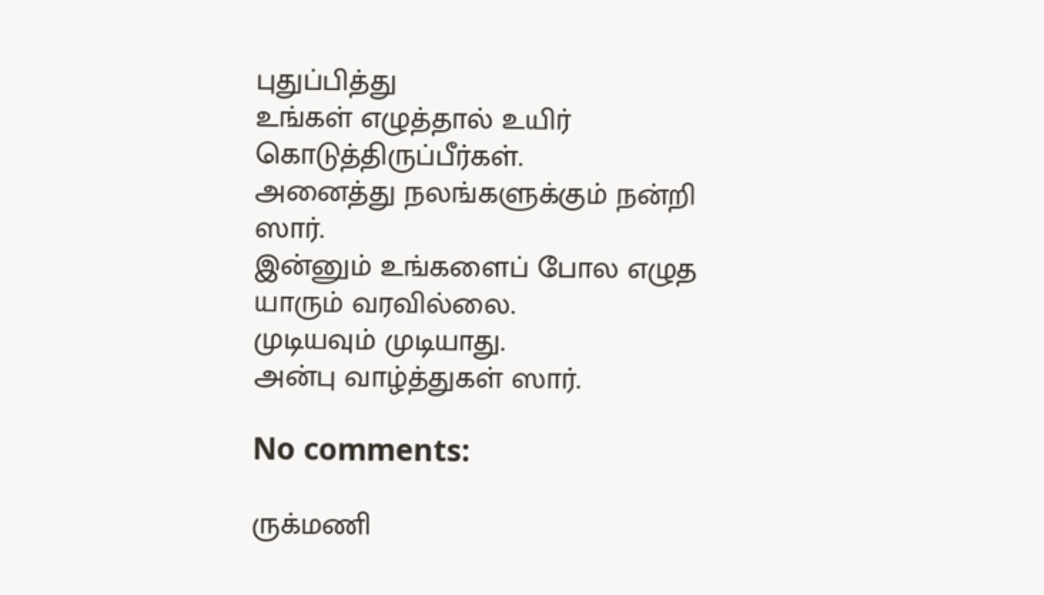புதுப்பித்து
உங்கள் எழுத்தால் உயிர் கொடுத்திருப்பீர்கள்.
அனைத்து நலங்களுக்கும் நன்றி ஸார்.
இன்னும் உங்களைப் போல எழுத யாரும் வரவில்லை.
முடியவும் முடியாது.
அன்பு வாழ்த்துகள் ஸார்.

No comments:

ருக்மணி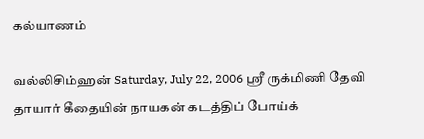கல்யாணம்

வல்லிசிம்ஹன் Saturday, July 22, 2006 ஸ்ரீ ருக்மிணி தேவி தாயார் கீதையின் நாயகன் கடத்திப் போய்க்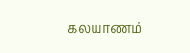கலயாணம்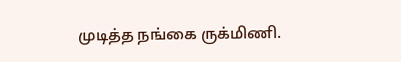முடித்த நங்கை ருக்மிணி.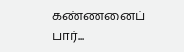கண்ணனைப் பார்...